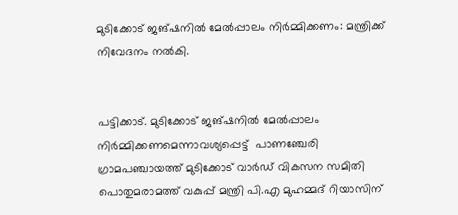മുടിക്കോട് ജങ്ഷനിൽ മേൽപ്പാലം നിർമ്മിക്കണം: മന്ത്രിക്ക് നിവേദനം നൽകി.


പട്ടിക്കാട്. മുടിക്കോട് ജങ്ഷനിൽ മേൽപ്പാലം നിർമ്മിക്കണമെന്നാവശ്യപ്പെട്ട്  പാണഞ്ചേരി ഗ്രാമപഞ്ചായത്ത് മുടിക്കോട് വാർഡ് വികസന സമിതി പൊതുമരാമത്ത് വകുപ്പ് മന്ത്രി പി.എ മുഹമ്മദ് റിയാസിന്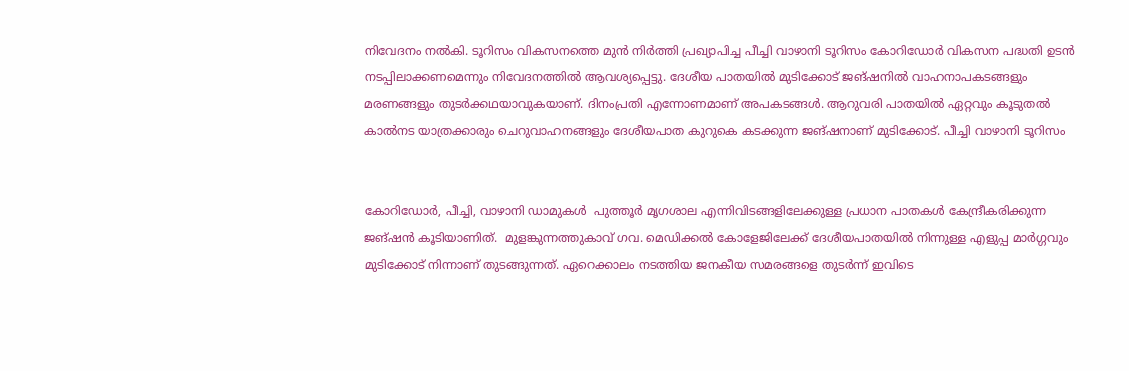നിവേദനം നൽകി. ടൂറിസം വികസനത്തെ മുൻ നിർത്തി പ്രഖ്യാപിച്ച പീച്ചി വാഴാനി ടൂറിസം കോറിഡോർ വികസന പദ്ധതി ഉടൻ നടപ്പിലാക്കണമെന്നും നിവേദനത്തിൽ ആവശ്യപ്പെട്ടു. ദേശീയ പാതയിൽ മുടിക്കോട് ജങ്ഷനിൽ വാഹനാപകടങ്ങളും മരണങ്ങളും തുടർക്കഥയാവുകയാണ്. ദിനംപ്രതി എന്നോണമാണ് അപകടങ്ങൾ. ആറുവരി പാതയിൽ ഏറ്റവും കൂടുതൽ കാൽനട യാത്രക്കാരും ചെറുവാഹനങ്ങളും ദേശീയപാത കുറുകെ കടക്കുന്ന ജങ്ഷനാണ് മുടിക്കോട്. പീച്ചി വാഴാനി ടൂറിസം


കോറിഡോർ, പീച്ചി, വാഴാനി ഡാമുകൾ  പുത്തൂർ മൃഗശാല എന്നിവിടങ്ങളിലേക്കുള്ള പ്രധാന പാതകൾ കേന്ദ്രീകരിക്കുന്ന ജങ്ഷൻ കൂടിയാണിത്.  മുളങ്കുന്നത്തുകാവ് ഗവ. മെഡിക്കൽ കോളേജിലേക്ക് ദേശീയപാതയിൽ നിന്നുള്ള എളുപ്പ മാർഗ്ഗവും മുടിക്കോട് നിന്നാണ് തുടങ്ങുന്നത്. ഏറെക്കാലം നടത്തിയ ജനകീയ സമരങ്ങളെ തുടർന്ന് ഇവിടെ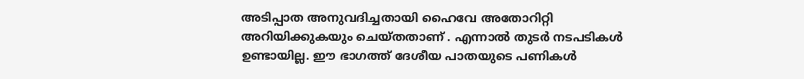അടിപ്പാത അനുവദിച്ചതായി ഹൈവേ അതോറിറ്റി അറിയിക്കുകയും ചെയ്തതാണ് . എന്നാൽ തുടർ നടപടികൾ ഉണ്ടായില്ല. ഈ ഭാഗത്ത് ദേശീയ പാതയുടെ പണികൾ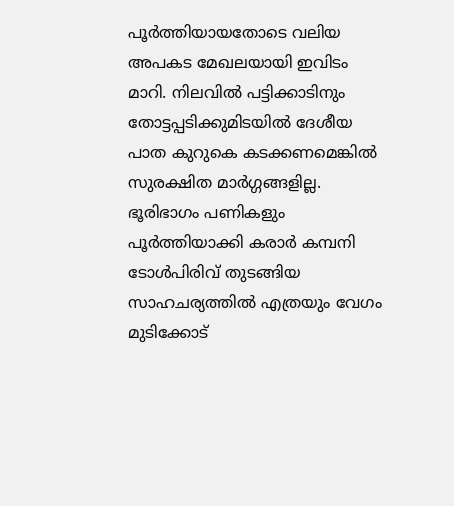പൂർത്തിയായതോടെ വലിയ അപകട മേഖലയായി ഇവിടം മാറി. നിലവിൽ പട്ടിക്കാടിനും തോട്ടപ്പടിക്കുമിടയിൽ ദേശീയ പാത കുറുകെ കടക്കണമെങ്കിൽ സുരക്ഷിത മാർഗ്ഗങ്ങളില്ല. ഭൂരിഭാഗം പണികളും പൂർത്തിയാക്കി കരാർ കമ്പനി ടോൾപിരിവ് തുടങ്ങിയ സാഹചര്യത്തിൽ എത്രയും വേഗം മുടിക്കോട്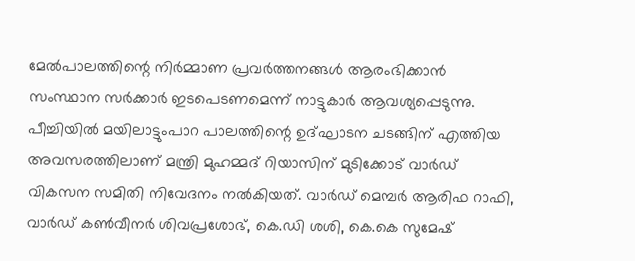മേൽപാലത്തിന്റെ നിർമ്മാണ പ്രവർത്തനങ്ങൾ ആരംഭിക്കാൻ സംസ്ഥാന സർക്കാർ ഇടപെടണമെന്ന് നാട്ടുകാർ ആവശ്യപ്പെടുന്നു. പീച്ചിയിൽ മയിലാട്ടുംപാറ പാലത്തിന്റെ ഉദ്ഘാടന ചടങ്ങിന് എത്തിയ അവസരത്തിലാണ് മന്ത്രി മുഹമ്മദ് റിയാസിന് മുടിക്കോട് വാർഡ് വികസന സമിതി നിവേദനം നൽകിയത്. വാർഡ് മെമ്പർ ആരിഫ റാഫി, വാർഡ് കൺവീനർ ശിവപ്രശോഭ്, കെ.ഡി ശശി, കെ.കെ സുമേഷ്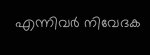എന്നിവർ നിവേദക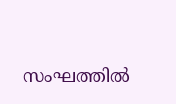സംഘത്തിൽ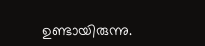ഉണ്ടായിരുന്നു.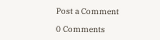Post a Comment

0 Comments